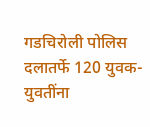गडचिरोली पोलिस दलातर्फे 120 युवक-युवतींना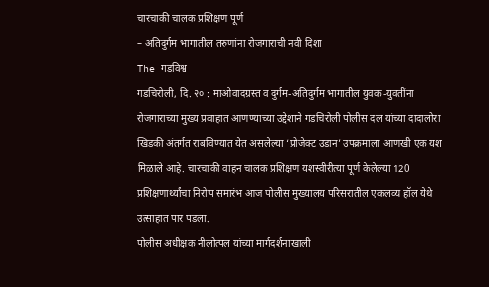चारचाकी चालक प्रशिक्षण पूर्ण
– अतिदुर्गम भागातील तरुणांना रोजगाराची नवी दिशा
The गडविश्व
गडचिरोली, दि. २० : माओवादग्रस्त व दुर्गम-अतिदुर्गम भागातील युवक-युवतींना रोजगाराच्या मुख्य प्रवाहात आणण्याच्या उद्देशाने गडचिरोली पोलीस दल यांच्या दादालोरा खिडकी अंतर्गत राबविण्यात येत असलेल्या ‘प्रोजेक्ट उडान’ उपक्रमाला आणखी एक यश मिळाले आहे. चारचाकी वाहन चालक प्रशिक्षण यशस्वीरीत्या पूर्ण केलेल्या 120 प्रशिक्षणार्थ्यांचा निरोप समारंभ आज पोलीस मुख्यालय परिसरातील एकलव्य हॉल येथे उत्साहात पार पडला.
पोलीस अधीक्षक नीलोत्पल यांच्या मार्गदर्शनाखाली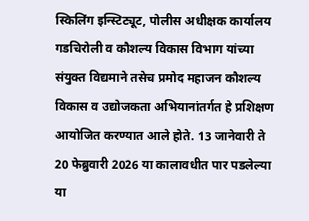स्किलिंग इन्स्टिट्यूट, पोलीस अधीक्षक कार्यालय गडचिरोली व कौशल्य विकास विभाग यांच्या संयुक्त विद्यमाने तसेच प्रमोद महाजन कौशल्य विकास व उद्योजकता अभियानांतर्गत हे प्रशिक्षण आयोजित करण्यात आले होते. 13 जानेवारी ते 20 फेब्रुवारी 2026 या कालावधीत पार पडलेल्या या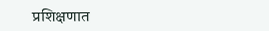प्रशिक्षणात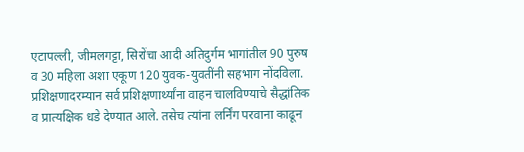एटापल्ली, जीमलगट्टा, सिरोंचा आदी अतिदुर्गम भागांतील 90 पुरुष व 30 महिला अशा एकूण 120 युवक-युवतींनी सहभाग नोंदविला.
प्रशिक्षणादरम्यान सर्व प्रशिक्षणार्थ्यांना वाहन चालविण्याचे सैद्धांतिक व प्रात्यक्षिक धडे देण्यात आले. तसेच त्यांना लर्निंग परवाना काढून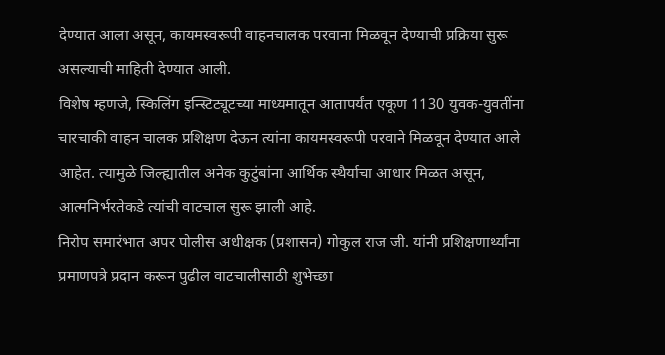देण्यात आला असून, कायमस्वरूपी वाहनचालक परवाना मिळवून देण्याची प्रक्रिया सुरू असल्याची माहिती देण्यात आली.
विशेष म्हणजे, स्किलिंग इन्स्टिट्यूटच्या माध्यमातून आतापर्यंत एकूण 1130 युवक-युवतींना चारचाकी वाहन चालक प्रशिक्षण देऊन त्यांना कायमस्वरूपी परवाने मिळवून देण्यात आले आहेत. त्यामुळे जिल्ह्यातील अनेक कुटुंबांना आर्थिक स्थैर्याचा आधार मिळत असून, आत्मनिर्भरतेकडे त्यांची वाटचाल सुरू झाली आहे.
निरोप समारंभात अपर पोलीस अधीक्षक (प्रशासन) गोकुल राज जी. यांनी प्रशिक्षणार्थ्यांना प्रमाणपत्रे प्रदान करून पुढील वाटचालीसाठी शुभेच्छा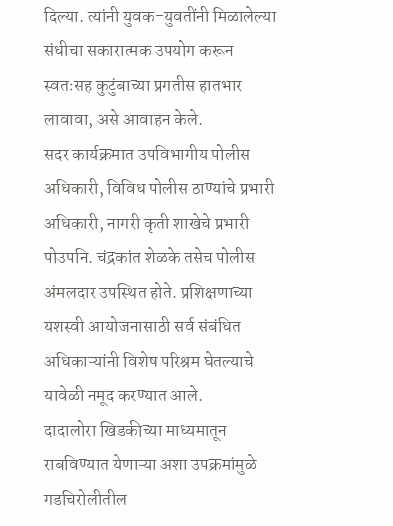दिल्या. त्यांनी युवक-युवतींनी मिळालेल्या संधीचा सकारात्मक उपयोग करून स्वतःसह कुटुंबाच्या प्रगतीस हातभार लावावा, असे आवाहन केले.
सदर कार्यक्रमात उपविभागीय पोलीस अधिकारी, विविध पोलीस ठाण्यांचे प्रभारी अधिकारी, नागरी कृती शाखेचे प्रभारी पोउपनि. चंद्रकांत शेळके तसेच पोलीस अंमलदार उपस्थित होते. प्रशिक्षणाच्या यशस्वी आयोजनासाठी सर्व संबंधित अधिकाऱ्यांनी विशेष परिश्रम घेतल्याचे यावेळी नमूद करण्यात आले.
दादालोरा खिडकीच्या माध्यमातून राबविण्यात येणाऱ्या अशा उपक्रमांमुळे गडचिरोलीतील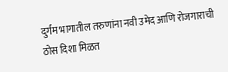दुर्गम भागातील तरुणांना नवी उमेद आणि रोजगाराची ठोस दिशा मिळत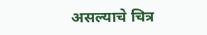असल्याचे चित्र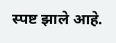स्पष्ट झाले आहे.